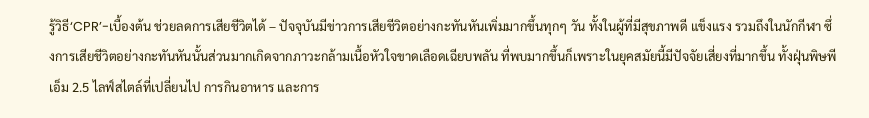รู้วิธี‘CPR’-เบื้องต้น ช่วยลดการเสียชีวิตได้ – ปัจจุบันมีข่าวการเสียชีวิตอย่างกะทันหันเพิ่มมากขึ้นทุกๆ วัน ทั้งในผู้ที่มีสุขภาพดี แข็งแรง รวมถึงในนักกีฬา ซึ่งการเสียชีวิตอย่างกะทันหันนั้นส่วนมากเกิดจากภาวะกล้ามเนื้อหัวใจขาดเลือดเฉียบพลัน ที่พบมากขึ้นก็เพราะในยุคสมัยนี้มีปัจจัยเสี่ยงที่มากขึ้น ทั้งฝุ่นพิษพีเอ็ม 2.5 ไลฟ์สไตล์ที่เปลี่ยนไป การกินอาหาร และการ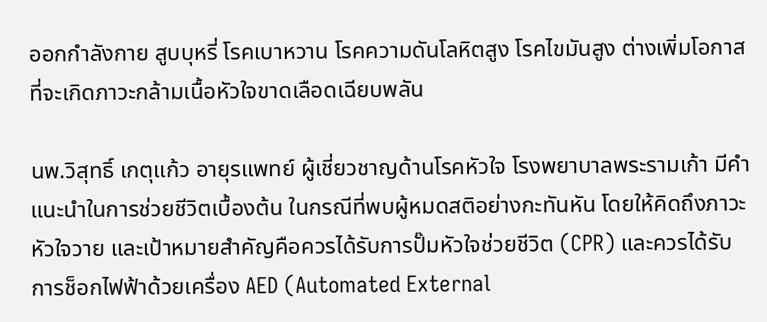ออกกำลังกาย สูบบุหรี่ โรคเบาหวาน โรคความดันโลหิตสูง โรคไขมันสูง ต่างเพิ่มโอกาสที่จะเกิดภาวะกล้ามเนื้อหัวใจขาดเลือดเฉียบพลัน

นพ.วิสุทธิ์ เกตุแก้ว อายุรแพทย์ ผู้เชี่ยวชาญด้านโรคหัวใจ โรงพยาบาลพระรามเก้า มีคำแนะนำในการช่วยชีวิตเบื้องต้น ในกรณีที่พบผู้หมดสติอย่างกะทันหัน โดยให้คิดถึงภาวะหัวใจวาย และเป้าหมายสำคัญคือควรได้รับการปั๊มหัวใจช่วยชีวิต (CPR) และควรได้รับการช็อกไฟฟ้าด้วยเครื่อง AED (Automated External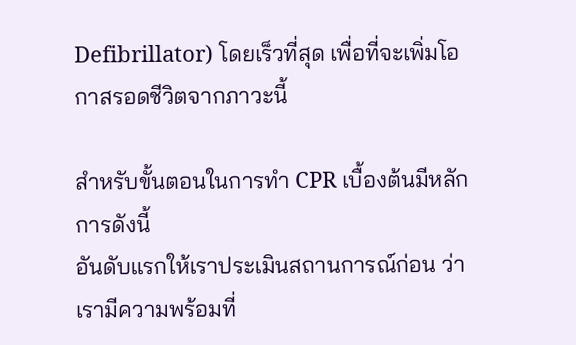Defibrillator) โดยเร็วที่สุด เพื่อที่จะเพิ่มโอกาสรอดชีวิตจากภาวะนี้

สำหรับขั้นตอนในการทำ CPR เบื้องต้นมีหลักการดังนี้
อันดับแรกให้เราประเมินสถานการณ์ก่อน ว่าเรามีความพร้อมที่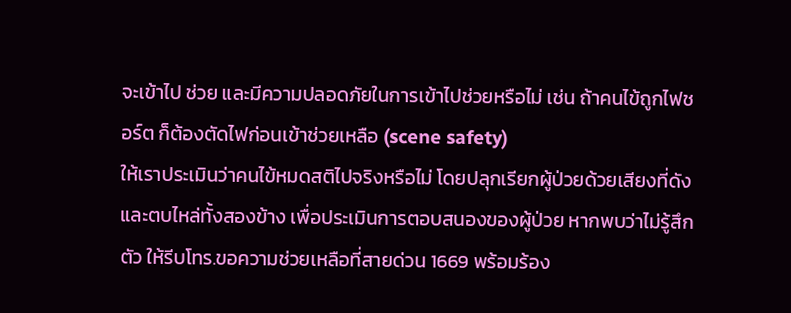จะเข้าไป ช่วย และมีความปลอดภัยในการเข้าไปช่วยหรือไม่ เช่น ถ้าคนไข้ถูกไฟชอร์ต ก็ต้องตัดไฟก่อนเข้าช่วยเหลือ (scene safety)
ให้เราประเมินว่าคนไข้หมดสติไปจริงหรือไม่ โดยปลุกเรียกผู้ป่วยด้วยเสียงที่ดัง และตบไหล่ทั้งสองข้าง เพื่อประเมินการตอบสนองของผู้ป่วย หากพบว่าไม่รู้สึกตัว ให้รีบโทร.ขอความช่วยเหลือที่สายด่วน 1669 พร้อมร้อง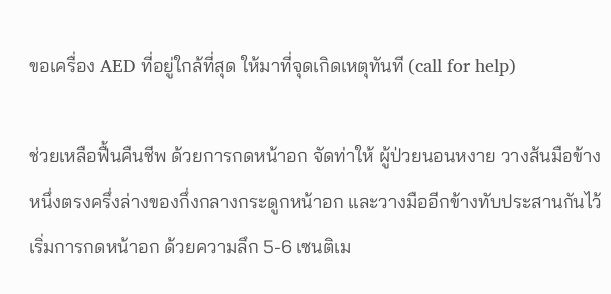ขอเครื่อง AED ที่อยู่ใกล้ที่สุด ให้มาที่จุดเกิดเหตุทันที (call for help)

ช่วยเหลือฟื้นคืนชีพ ด้วยการกดหน้าอก จัดท่าให้ ผู้ป่วยนอนหงาย วางส้นมือข้างหนึ่งตรงครึ่งล่างของกึ่งกลางกระดูกหน้าอก และวางมืออีกข้างทับประสานกันไว้ เริ่มการกดหน้าอก ด้วยความลึก 5-6 เซนติเม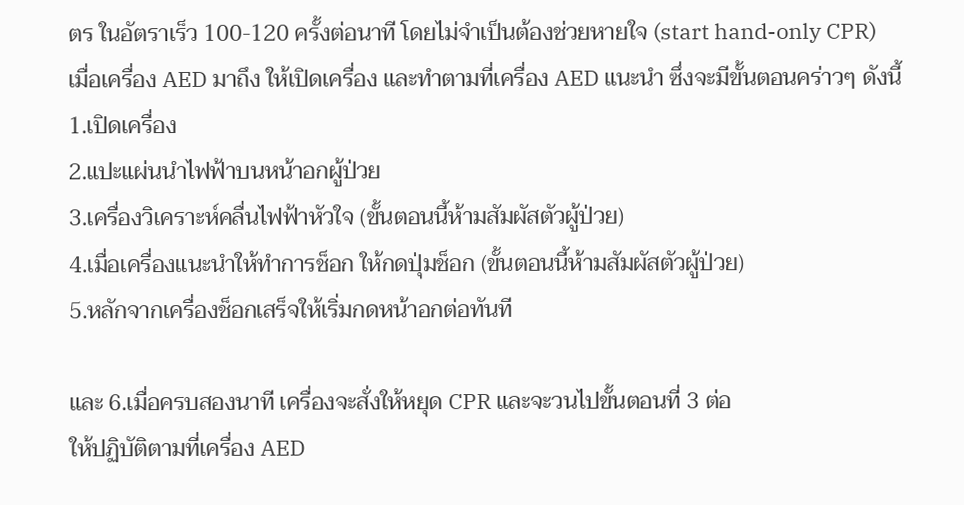ตร ในอัตราเร็ว 100-120 ครั้งต่อนาที โดยไม่จำเป็นต้องช่วยหายใจ (start hand-only CPR)
เมื่อเครื่อง AED มาถึง ให้เปิดเครื่อง และทำตามที่เครื่อง AED แนะนำ ซึ่งจะมีขั้นตอนคร่าวๆ ดังนี้
1.เปิดเครื่อง
2.แปะแผ่นนำไฟฟ้าบนหน้าอกผู้ป่วย
3.เครื่องวิเคราะห์คลื่นไฟฟ้าหัวใจ (ขั้นตอนนี้ห้ามสัมผัสตัวผู้ป่วย)
4.เมื่อเครื่องแนะนำให้ทำการช็อก ให้กดปุ่มช็อก (ขั้นตอนนี้ห้ามสัมผัสตัวผู้ป่วย)
5.หลักจากเครื่องช็อกเสร็จให้เริ่มกดหน้าอกต่อทันที

และ 6.เมื่อครบสองนาที เครื่องจะสั่งให้หยุด CPR และจะวนไปขั้นตอนที่ 3 ต่อ
ให้ปฏิบัติตามที่เครื่อง AED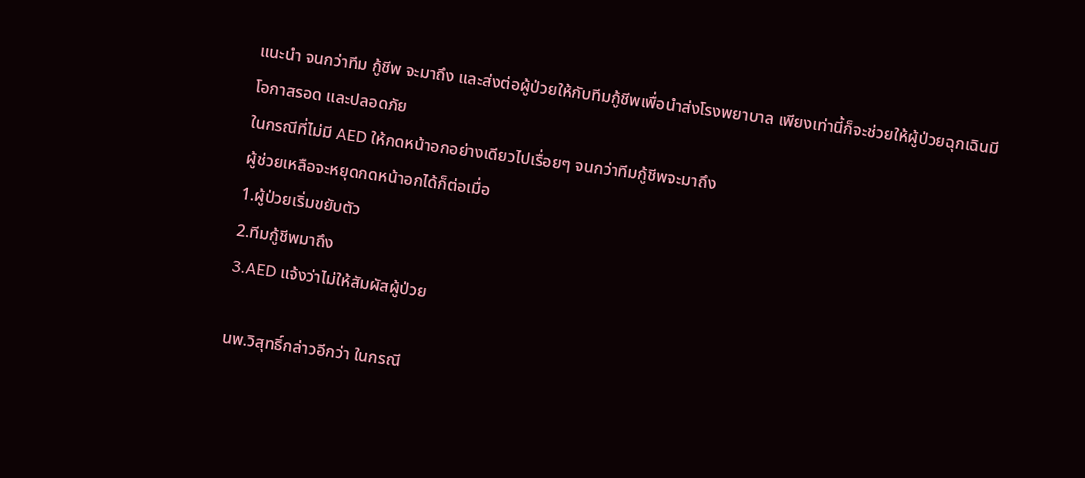แนะนำ จนกว่าทีม กู้ชีพ จะมาถึง และส่งต่อผู้ป่วยให้กับทีมกู้ชีพเพื่อนำส่งโรงพยาบาล เพียงเท่านี้ก็จะช่วยให้ผู้ป่วยฉุกเฉินมีโอกาสรอด และปลอดภัย
ในกรณีที่ไม่มี AED ให้กดหน้าอกอย่างเดียวไปเรื่อยๆ จนกว่าทีมกู้ชีพจะมาถึง
ผู้ช่วยเหลือจะหยุดกดหน้าอกได้ก็ต่อเมื่อ
1.ผู้ป่วยเริ่มขยับตัว
2.ทีมกู้ชีพมาถึง
3.AED แจ้งว่าไม่ให้สัมผัสผู้ป่วย

นพ.วิสุทธิ์กล่าวอีกว่า ในกรณี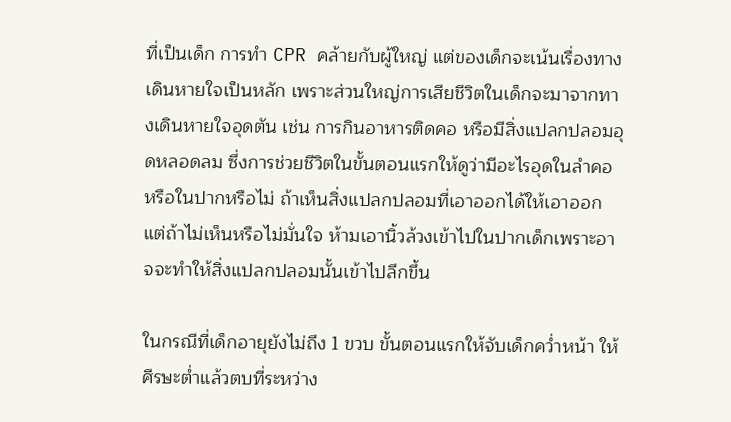ที่เป็นเด็ก การทำ CPR คล้ายกับผู้ใหญ่ แต่ของเด็กจะเน้นเรื่องทางเดินหายใจเป็นหลัก เพราะส่วนใหญ่การเสียชีวิตในเด็กจะมาจากทางเดินหายใจอุดตัน เช่น การกินอาหารติดคอ หรือมีสิ่งแปลกปลอมอุดหลอดลม ซึ่งการช่วยชีวิตในขั้นตอนแรกให้ดูว่ามีอะไรอุดในลำคอ หรือในปากหรือไม่ ถ้าเห็นสิ่งแปลกปลอมที่เอาออกได้ให้เอาออก แต่ถ้าไม่เห็นหรือไม่มั่นใจ ห้ามเอานิ้วล้วงเข้าไปในปากเด็กเพราะอาจจะทำให้สิ่งแปลกปลอมนั้นเข้าไปลึกขึ้น

ในกรณีที่เด็กอายุยังไม่ถึง 1 ขวบ ขั้นตอนแรกให้จับเด็กคว่ำหน้า ให้ศีรษะต่ำแล้วตบที่ระหว่าง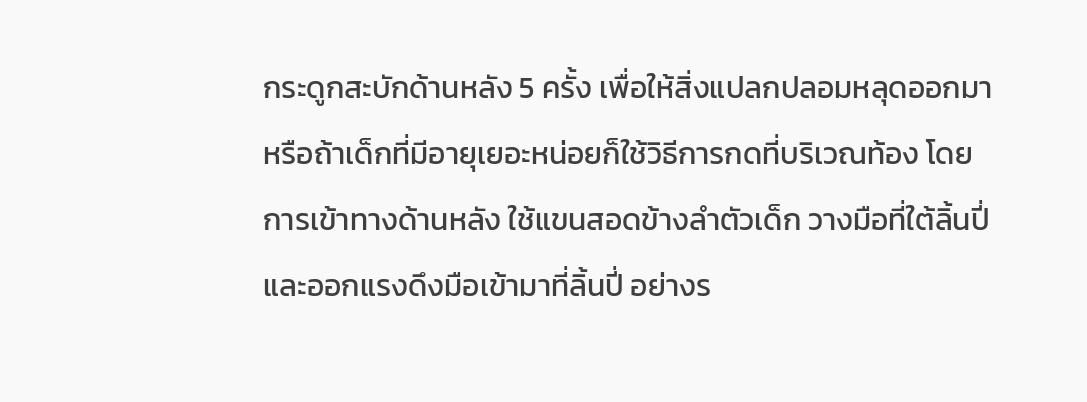กระดูกสะบักด้านหลัง 5 ครั้ง เพื่อให้สิ่งแปลกปลอมหลุดออกมา หรือถ้าเด็กที่มีอายุเยอะหน่อยก็ใช้วิธีการกดที่บริเวณท้อง โดยการเข้าทางด้านหลัง ใช้แขนสอดข้างลำตัวเด็ก วางมือที่ใต้ลิ้นปี่ และออกแรงดึงมือเข้ามาที่ลิ้นปี่ อย่างร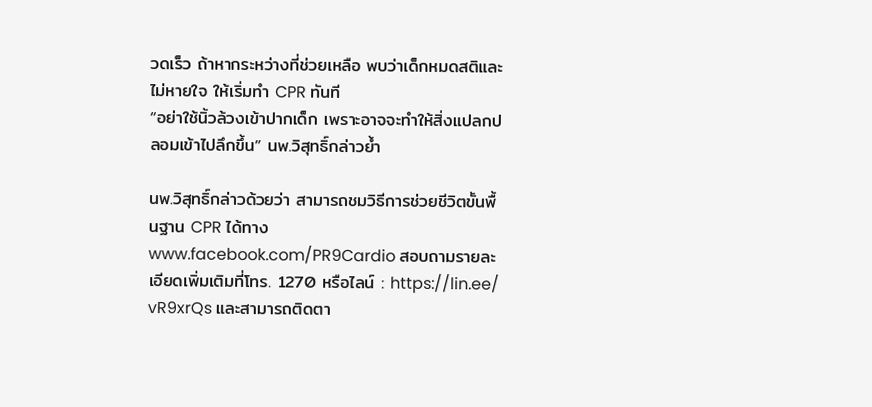วดเร็ว ถ้าหากระหว่างที่ช่วยเหลือ พบว่าเด็กหมดสติและไม่หายใจ ให้เริ่มทำ CPR ทันที
“อย่าใช้นิ้วล้วงเข้าปากเด็ก เพราะอาจจะทำให้สิ่งแปลกปลอมเข้าไปลึกขึ้น” นพ.วิสุทธิ์กล่าวย้ำ

นพ.วิสุทธิ์กล่าวด้วยว่า สามารถชมวิธีการช่วยชีวิตขั้นพื้นฐาน CPR ได้ทาง www.facebook.com/PR9Cardio สอบถามรายละเอียดเพิ่มเติมที่โทร. 1270 หรือไลน์ : https://lin.ee/ vR9xrQs และสามารถติดตา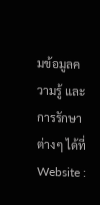มข้อมูลความรู้ และการรักษาต่างๆ ได้ที่ Website :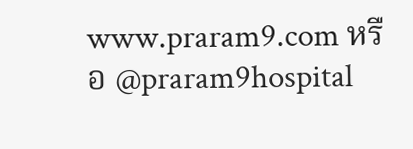www.praram9.com หรือ @praram9hospital